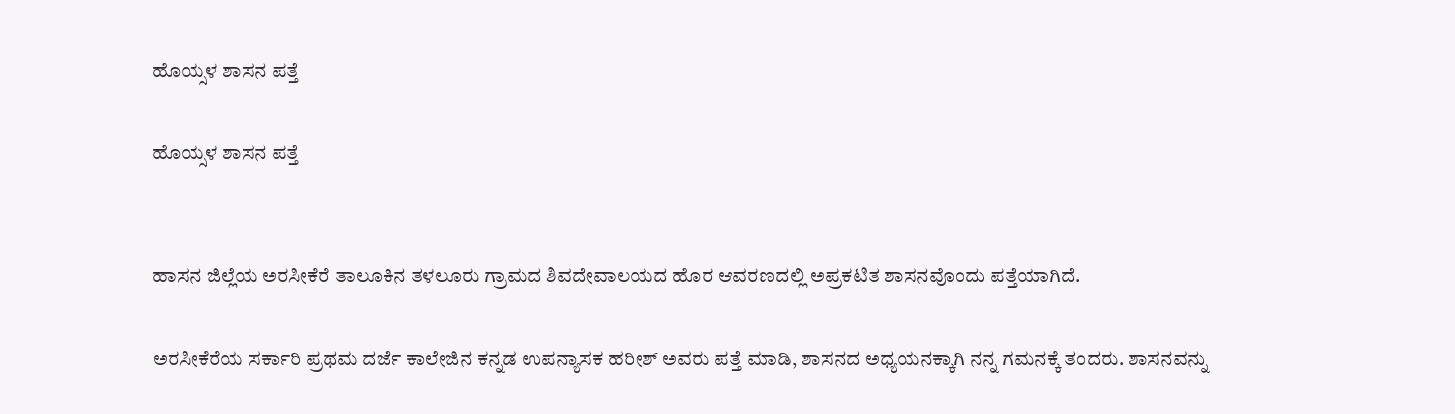ಹೊಯ್ಸಳ ಶಾಸನ ಪತ್ತೆ

ಹೊಯ್ಸಳ ಶಾಸನ ಪತ್ತೆ


ಹಾಸನ ಜಿಲ್ಲೆಯ ಅರಸೀಕೆರೆ ತಾಲೂಕಿನ ತಳಲೂರು ಗ್ರಾಮದ ಶಿವದೇವಾಲಯದ ಹೊರ ಆವರಣದಲ್ಲಿ ಅಪ್ರಕಟಿತ ಶಾಸನವೊಂದು ಪತ್ತೆಯಾಗಿದೆ.

ಅರಸೀಕೆರೆಯ ಸರ್ಕಾರಿ ಪ್ರಥಮ ದರ್ಜೆ ಕಾಲೇಜಿನ ಕನ್ನಡ ಉಪನ್ಯಾಸಕ ಹರೀಶ್ ಅವರು ಪತ್ತೆ ಮಾಡಿ, ಶಾಸನದ ಅಧ್ಯಯನಕ್ಕಾಗಿ ನನ್ನ ಗಮನಕ್ಕೆ ತಂದರು. ಶಾಸನವನ್ನು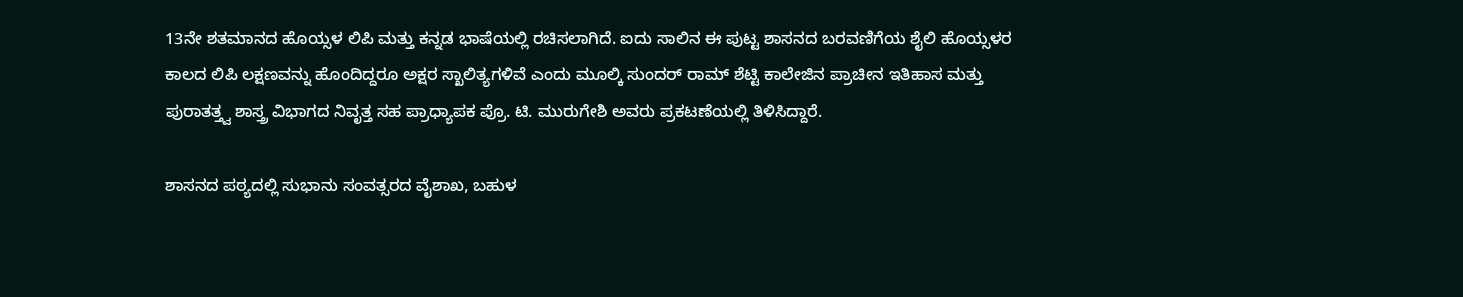13ನೇ ಶತಮಾನದ ಹೊಯ್ಸಳ ಲಿಪಿ ಮತ್ತು ಕನ್ನಡ ಭಾಷೆಯಲ್ಲಿ ರಚಿಸಲಾಗಿದೆ. ಐದು ಸಾಲಿನ ಈ ಪುಟ್ಟ ಶಾಸನದ ಬರವಣಿಗೆಯ ಶೈಲಿ ಹೊಯ್ಸಳರ ಕಾಲದ ಲಿಪಿ ಲಕ್ಷಣವನ್ನು ಹೊಂದಿದ್ದರೂ ಅಕ್ಷರ ಸ್ಖಾಲಿತ್ಯಗಳಿವೆ ಎಂದು ಮೂಲ್ಕಿ ಸುಂದರ್ ರಾಮ್ ಶೆಟ್ಟಿ ಕಾಲೇಜಿನ ಪ್ರಾಚೀನ ಇತಿಹಾಸ ಮತ್ತು ಪುರಾತತ್ತ್ವ ಶಾಸ್ತ್ರ ವಿಭಾಗದ ನಿವೃತ್ತ ಸಹ ಪ್ರಾಧ್ಯಾಪಕ ಪ್ರೊ. ಟಿ. ಮುರುಗೇಶಿ ಅವರು ಪ್ರಕಟಣೆಯಲ್ಲಿ ತಿಳಿಸಿದ್ದಾರೆ.

ಶಾಸನದ ಪಠ್ಯದಲ್ಲಿ ಸುಭಾನು ಸಂವತ್ಸರದ ವೈಶಾಖ, ಬಹುಳ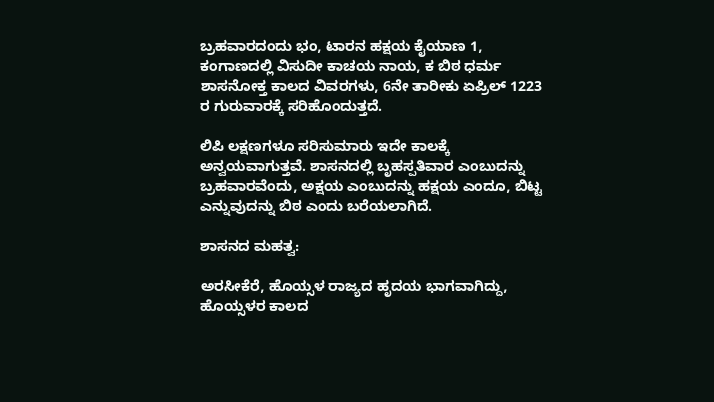ಬ್ರಹವಾರದಂದು ಭಂ, ಟಾರನ ಹಕ್ಷಯ ಕೈಯಾಣ 1, ಕಂಗಾಣದಲ್ಲಿ ವಿಸುದೀ ಕಾಚಯ ನಾಯ, ಕ ಬಿಠ ಧರ್ಮ ಶಾಸನೋಕ್ತ ಕಾಲದ ವಿವರಗಳು, 6ನೇ ತಾರೀಕು ಏಪ್ರಿಲ್ 1223 ರ ಗುರುವಾರಕ್ಕೆ ಸರಿಹೊಂದುತ್ತದೆ.

ಲಿಪಿ ಲಕ್ಷಣಗಳೂ ಸರಿಸುಮಾರು ಇದೇ ಕಾಲಕ್ಕೆ ಅನ್ವಯವಾಗುತ್ತವೆ. ಶಾಸನದಲ್ಲಿ ಬೃಹಸ್ಪತಿವಾರ ಎಂಬುದನ್ನು ಬ್ರಹವಾರವೆಂದು, ಅಕ್ಷಯ ಎಂಬುದನ್ನು ಹಕ್ಷಯ ಎಂದೂ, ಬಿಟ್ಟ ಎನ್ನುವುದನ್ನು ಬಿಠ ಎಂದು ಬರೆಯಲಾಗಿದೆ.

ಶಾಸನದ ಮಹತ್ವ:

ಅರಸೀಕೆರೆ, ಹೊಯ್ಸಳ ರಾಜ್ಯದ ಹೃದಯ ಭಾಗವಾಗಿದ್ದು, ಹೊಯ್ಸಳರ ಕಾಲದ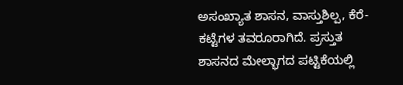ಅಸಂಖ್ಯಾತ ಶಾಸನ, ವಾಸ್ತುಶಿಲ್ಪ, ಕೆರೆ-ಕಟ್ಟೆಗಳ ತವರೂರಾಗಿದೆ. ಪ್ರಸ್ತುತ ಶಾಸನದ ಮೇಲ್ಭಾಗದ ಪಟ್ಟಿಕೆಯಲ್ಲಿ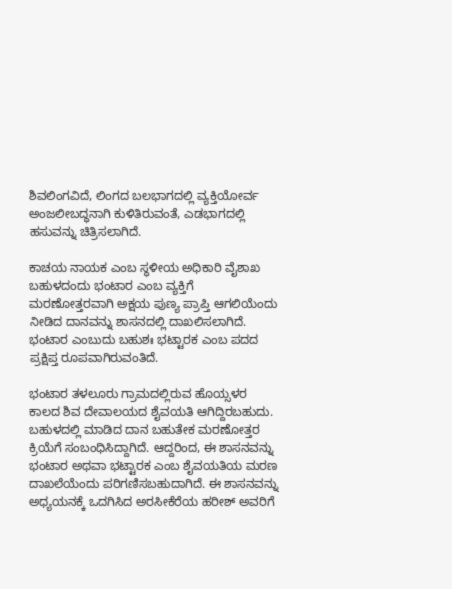ಶಿವಲಿಂಗವಿದೆ, ಲಿಂಗದ ಬಲಭಾಗದಲ್ಲಿ ವ್ಯಕ್ತಿಯೋರ್ವ ಅಂಜಲೀಬದ್ಧನಾಗಿ ಕುಳಿತಿರುವಂತೆ, ಎಡಭಾಗದಲ್ಲಿ ಹಸುವನ್ನು ಚಿತ್ರಿಸಲಾಗಿದೆ.

ಕಾಚಯ ನಾಯಕ ಎಂಬ ಸ್ಥಳೀಯ ಅಧಿಕಾರಿ ವೈಶಾಖ ಬಹುಳದಂದು ಭಂಟಾರ ಎಂಬ ವ್ಯಕ್ತಿಗೆ ಮರಣೋತ್ತರವಾಗಿ ಅಕ್ಷಯ ಪುಣ್ಯ ಪ್ರಾಪ್ತಿ ಆಗಲಿಯೆಂದು ನೀಡಿದ ದಾನವನ್ನು ಶಾಸನದಲ್ಲಿ ದಾಖಲಿಸಲಾಗಿದೆ. ಭಂಟಾರ ಎಂಬುದು ಬಹುಶಃ ಭಟ್ಟಾರಕ ಎಂಬ ಪದದ ಪ್ರಕ್ಷಿಪ್ತ ರೂಪವಾಗಿರುವಂತಿದೆ.

ಭಂಟಾರ ತಳಲೂರು ಗ್ರಾಮದಲ್ಲಿರುವ ಹೊಯ್ಸಳರ ಕಾಲದ ಶಿವ ದೇವಾಲಯದ ಶೈವಯತಿ ಆಗಿದ್ದಿರಬಹುದು. ಬಹುಳದಲ್ಲಿ ಮಾಡಿದ ದಾನ ಬಹುತೇಕ ಮರಣೋತ್ತರ ಕ್ರಿಯೆಗೆ ಸಂಬಂಧಿಸಿದ್ದಾಗಿದೆ. ಆದ್ದರಿಂದ, ಈ ಶಾಸನವನ್ನು ಭಂಟಾರ ಅಥವಾ ಭಟ್ಟಾರಕ ಎಂಬ ಶೈವಯತಿಯ ಮರಣ ದಾಖಲೆಯೆಂದು ಪರಿಗಣಿಸಬಹುದಾಗಿದೆ. ಈ ಶಾಸನವನ್ನು ಅಧ್ಯಯನಕ್ಕೆ ಒದಗಿಸಿದ ಅರಸೀಕೆರೆಯ ಹರೀಶ್ ಅವರಿಗೆ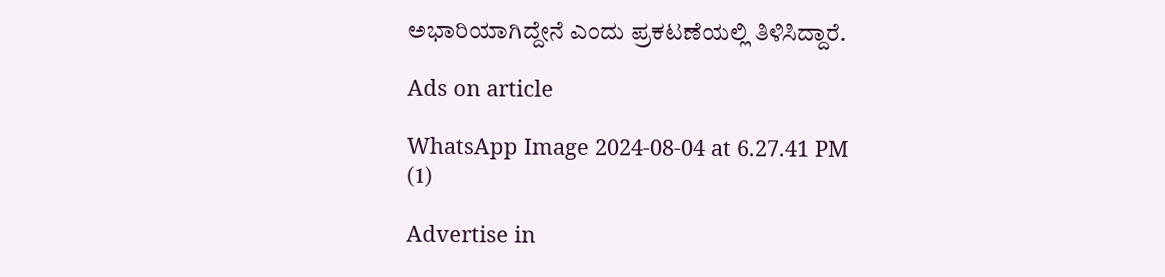ಅಭಾರಿಯಾಗಿದ್ದೇನೆ ಎಂದು ಪ್ರಕಟಣೆಯಲ್ಲಿ ತಿಳಿಸಿದ್ದಾರೆ.

Ads on article

WhatsApp Image 2024-08-04 at 6.27.41 PM (1)

Advertise in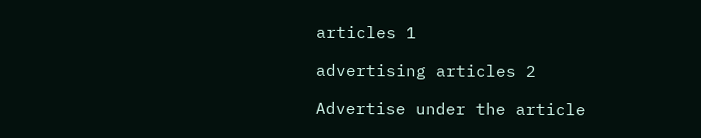articles 1

advertising articles 2

Advertise under the article